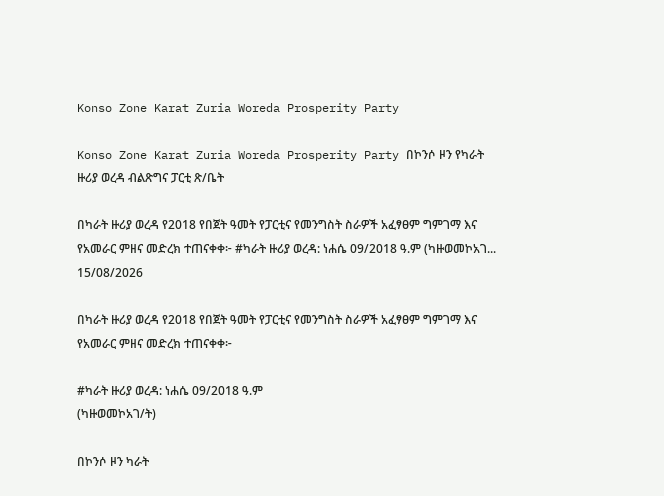Konso Zone Karat Zuria Woreda Prosperity Party

Konso Zone Karat Zuria Woreda Prosperity Party በኮንሶ ዞን የካራት ዙሪያ ወረዳ ብልጽግና ፓርቲ ጽ/ቤት

በካራት ዙሪያ ወረዳ የ2018 የበጀት ዓመት የፓርቲና የመንግስት ስራዎች አፈፃፀም ግምገማ እና የአመራር ምዘና መድረክ ተጠናቀቀ፦ #ካራት ዙሪያ ወረዳ: ነሐሴ 09/2018 ዓ.ም (ካዙወመኮአገ...
15/08/2026

በካራት ዙሪያ ወረዳ የ2018 የበጀት ዓመት የፓርቲና የመንግስት ስራዎች አፈፃፀም ግምገማ እና የአመራር ምዘና መድረክ ተጠናቀቀ፦

#ካራት ዙሪያ ወረዳ: ነሐሴ 09/2018 ዓ.ም
(ካዙወመኮአገ/ት)

በኮንሶ ዞን ካራት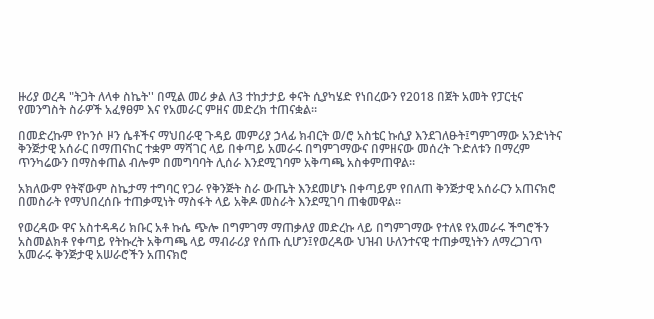ዙሪያ ወረዳ "ትጋት ለላቀ ስኬት'' በሚል መሪ ቃል ለ3 ተከታታይ ቀናት ሲያካሄድ የነበረውን የ2018 በጀት አመት የፓርቲና የመንግስት ስራዎች አፈፃፀም እና የአመራር ምዘና መድረክ ተጠናቋል።

በመድረኩም የኮንሶ ዞን ሴቶችና ማህበራዊ ጉዳይ መምሪያ ኃላፊ ክብርት ወ/ሮ አስቴር ኩሲያ እንደገለፁት፤ግምገማው አንድነትና ቅንጅታዊ አሰራር በማጠናከር ተቋም ማሻገር ላይ በቀጣይ አመራሩ በግምገማውና በምዘናው መሰረት ጉድለቱን በማረም ጥንካሬውን በማስቀጠል ብሎም በመግባባት ሊሰራ እንደሚገባም አቅጣጫ አስቀምጠዋል።

አክለውም የትኛውም ስኬታማ ተግባር የጋራ የቅንጅት ስራ ውጤት እንደመሆኑ በቀጣይም የበለጠ ቅንጅታዊ አሰራርን አጠናክሮ በመስራት የማህበረሰቡ ተጠቃሚነት ማስፋት ላይ አቅዶ መስራት እንደሚገባ ጠቁመዋል፡፡

የወረዳው ዋና አስተዳዳሪ ክቡር አቶ ኩሴ ጭሎ በግምገማ ማጠቃለያ መድረኩ ላይ በግምገማው የተለዩ የአመራሩ ችግሮችን አስመልክቶ የቀጣይ የትኩረት አቅጣጫ ላይ ማብራሪያ የሰጡ ሲሆን፤የወረዳው ህዝብ ሁለንተናዊ ተጠቃሚነትን ለማረጋገጥ አመራሩ ቅንጅታዊ አሠራሮችን አጠናክሮ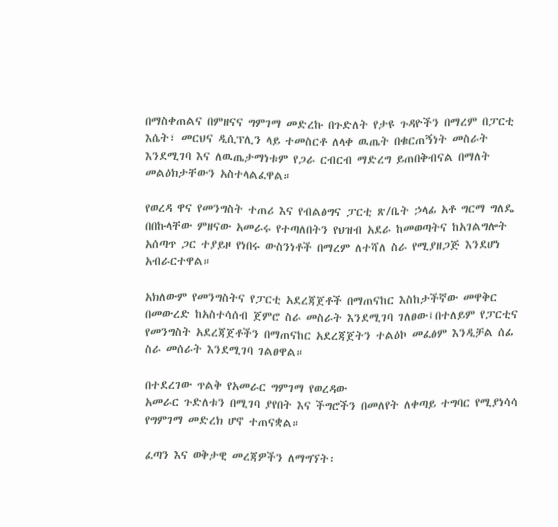በማስቀጠልና በምዘናና ግምገማ መድረኩ በጉድለት የታዩ ጉዳዮችን በማረም በፓርቲ እሴት፣ መርህና ዲሲፕሊን ላይ ተመስርቶ ለላቀ ዉጤት በቁርጠኝነት መስራት እንደሚገባ እና ለዉጤታማነቱም የጋራ ርብርብ ማድረግ ይጠበቅብናል በማለት መልዕክታቸውን አስተላልፈዋል።

የወረዳ ዋና የመንግስት ተጠሪ እና የብልፅግና ፓርቲ ጽ/ቤት ኃላፊ አቶ ግርማ ግለዴ በበኩላቸው ምዘናው አመራሩ የተጣለበትን የህዝብ አደራ ከመወጣትና ከአገልግሎት አሰጣጥ ጋር ተያይዞ የነበሩ ውስንነቶች በማረም ለተሻለ ስራ የሚያዘጋጅ እንደሆነ አብራርተዋል።

አክለውም የመንግስትና የፓርቲ አደረጃጀቶች በማጠናከር እስከታችኛው መዋቅር በመውረድ ከአስተሳሰብ ጀምሮ ስራ መስራት እንደሚገባ ገለፀው፤በተለይም የፓርቲና የመንግስት አደረጃጀቶችን በማጠናከር አደረጃጀትን ተልዕኮ መፈፅም እንዲቻል ሰፊ ስራ መሰራት እንደሚገባ ገልፀዋል።

በተደረገው ጥልቅ የአመራር ግምገማ የወረዳው
አመራር ጉድለቱን በሚገባ ያየበት እና ችግሮችን በመለየት ለቀጣይ ተግባር የሚያነሳሳ የግምገማ መድረክ ሆኖ ተጠናቋል።

ፈጣን እና ወቅታዊ መረጃዎችን ለማግኘት፡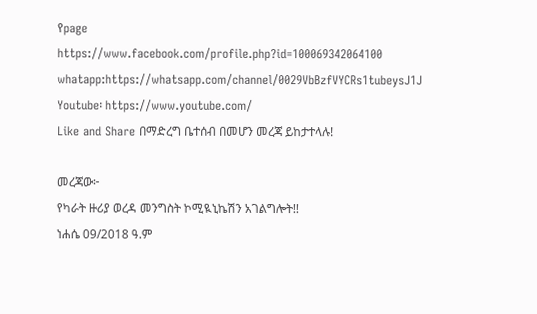የpage
https://www.facebook.com/profile.php?id=100069342064100
whatapp:https://whatsapp.com/channel/0029VbBzfVYCRs1tubeysJ1J
Youtube፡ https://www.youtube.com/
Like and Share በማድረግ ቤተሰብ በመሆን መረጃ ይከታተላሉ!

መረጃው፦
የካራት ዙሪያ ወረዳ መንግስት ኮሚዪኒኬሽን አገልግሎት!!
ነሐሴ 09/2018 ዓ.ም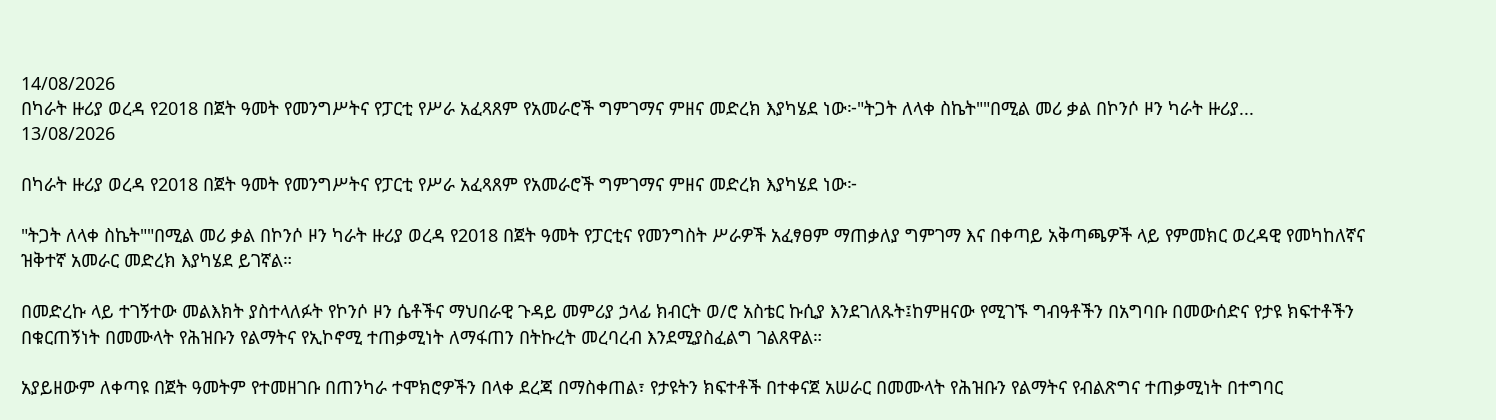14/08/2026
በካራት ዙሪያ ወረዳ የ2018 በጀት ዓመት የመንግሥትና የፓርቲ የሥራ አፈጻጸም የአመራሮች ግምገማና ምዘና መድረክ እያካሄደ ነው፦"ትጋት ለላቀ ስኬት""በሚል መሪ ቃል በኮንሶ ዞን ካራት ዙሪያ...
13/08/2026

በካራት ዙሪያ ወረዳ የ2018 በጀት ዓመት የመንግሥትና የፓርቲ የሥራ አፈጻጸም የአመራሮች ግምገማና ምዘና መድረክ እያካሄደ ነው፦

"ትጋት ለላቀ ስኬት""በሚል መሪ ቃል በኮንሶ ዞን ካራት ዙሪያ ወረዳ የ2018 በጀት ዓመት የፓርቲና የመንግስት ሥራዎች አፈፃፀም ማጠቃለያ ግምገማ እና በቀጣይ አቅጣጫዎች ላይ የምመክር ወረዳዊ የመካከለኛና ዝቅተኛ አመራር መድረክ እያካሄደ ይገኛል።

በመድረኩ ላይ ተገኝተው መልእክት ያስተላለፉት የኮንሶ ዞን ሴቶችና ማህበራዊ ጉዳይ መምሪያ ኃላፊ ክብርት ወ/ሮ አስቴር ኩሲያ እንደገለጹት፤ከምዘናው የሚገኙ ግብዓቶችን በአግባቡ በመውሰድና የታዩ ክፍተቶችን በቁርጠኝነት በመሙላት የሕዝቡን የልማትና የኢኮኖሚ ተጠቃሚነት ለማፋጠን በትኩረት መረባረብ እንደሚያስፈልግ ገልጸዋል።

አያይዘውም ለቀጣዩ በጀት ዓመትም የተመዘገቡ በጠንካራ ተሞክሮዎችን በላቀ ደረጃ በማስቀጠል፣ የታዩትን ክፍተቶች በተቀናጀ አሠራር በመሙላት የሕዝቡን የልማትና የብልጽግና ተጠቃሚነት በተግባር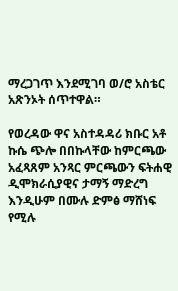ማረጋገጥ እንደሚገባ ወ/ሮ አስቴር አጽንኦት ሰጥተዋል።

የወረዳው ዋና አስተዳዳሪ ክቡር አቶ ኩሴ ጭሎ በበኩላቸው ከምርጫው አፈጻጸም አንጻር ምርጫውን ፍትሐዊ ዲሞክራሲያዊና ታማኝ ማድረግ እንዲሁም በሙሉ ድምፅ ማሸነፍ የሚሉ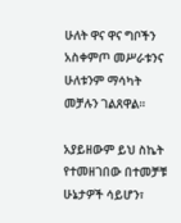ሁለት ዋና ዋና ግቦችን አስቀምጦ መሥራቱንና ሁለቱንም ማሳካት መቻሉን ገልጸዋል።

አያይዘውም ይህ ስኬት የተመዘገበው በተመቻቹ ሁኔታዎች ሳይሆን፣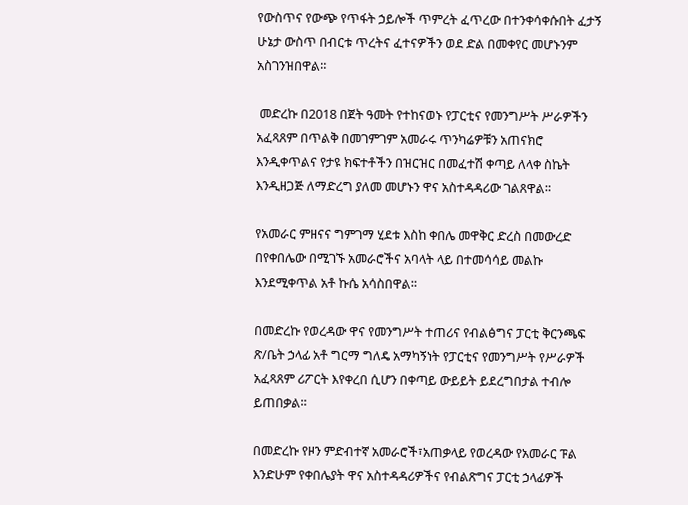የውስጥና የውጭ የጥፋት ኃይሎች ጥምረት ፈጥረው በተንቀሳቀሱበት ፈታኝ ሁኔታ ውስጥ በብርቱ ጥረትና ፈተናዎችን ወደ ድል በመቀየር መሆኑንም አስገንዝበዋል።

 መድረኩ በ2018 በጀት ዓመት የተከናወኑ የፓርቲና የመንግሥት ሥራዎችን አፈጻጸም በጥልቅ በመገምገም አመራሩ ጥንካሬዎቹን አጠናክሮ እንዲቀጥልና የታዩ ክፍተቶችን በዝርዝር በመፈተሽ ቀጣይ ለላቀ ስኬት እንዲዘጋጅ ለማድረግ ያለመ መሆኑን ዋና አስተዳዳሪው ገልጸዋል።

የአመራር ምዘናና ግምገማ ሂደቱ እስከ ቀበሌ መዋቅር ድረስ በመውረድ በየቀበሌው በሚገኙ አመራሮችና አባላት ላይ በተመሳሳይ መልኩ እንደሚቀጥል አቶ ኩሴ አሳስበዋል።

በመድረኩ የወረዳው ዋና የመንግሥት ተጠሪና የብልፅግና ፓርቲ ቅርንጫፍ ጽ/ቤት ኃላፊ አቶ ግርማ ግለዴ አማካኝነት የፓርቲና የመንግሥት የሥራዎች አፈጻጸም ሪፖርት እየቀረበ ሲሆን በቀጣይ ውይይት ይደረግበታል ተብሎ ይጠበቃል።

በመድረኩ የዞን ምድብተኛ አመራሮች፣አጠቃላይ የወረዳው የአመራር ፑል እንድሁም የቀበሌያት ዋና አስተዳዳሪዎችና የብልጽግና ፓርቲ ኃላፊዎች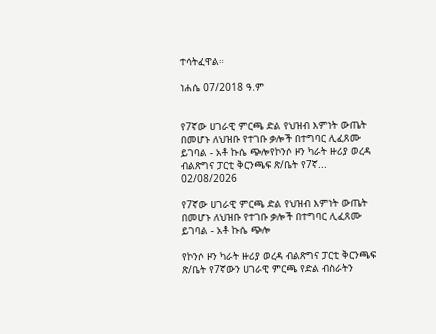ተሳትፈዋል።

ነሐሴ 07/2018 ዓ.ም


የ7ኛው ሀገራዊ ምርጫ ድል የህዝብ እምነት ውጤት በመሆኑ ለህዝቡ የተገቡ ቃሎች በተግባር ሊፈጸሙ ይገባል - አቶ ኩሴ ጭሎየኮንሶ ዞን ካራት ዙሪያ ወረዳ ብልጽግና ፓርቲ ቅርንጫፍ ጽ/ቤት የ7ኛ...
02/08/2026

የ7ኛው ሀገራዊ ምርጫ ድል የህዝብ እምነት ውጤት በመሆኑ ለህዝቡ የተገቡ ቃሎች በተግባር ሊፈጸሙ ይገባል - አቶ ኩሴ ጭሎ

የኮንሶ ዞን ካራት ዙሪያ ወረዳ ብልጽግና ፓርቲ ቅርንጫፍ ጽ/ቤት የ7ኛውን ሀገራዊ ምርጫ የድል ብስራትን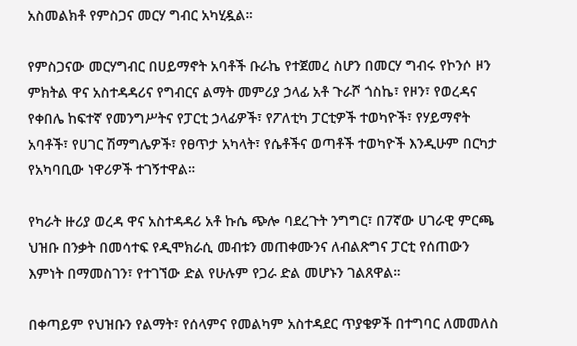አስመልክቶ የምስጋና መርሃ ግብር አካሂዷል።

የምስጋናው መርሃግብር በሀይማኖት አባቶች ቡራኬ የተጀመረ ስሆን በመርሃ ግብሩ የኮንሶ ዞን ምክትል ዋና አስተዳዳሪና የግብርና ልማት መምሪያ ኃላፊ አቶ ጉራሾ ጎስኬ፣ የዞን፣ የወረዳና የቀበሌ ከፍተኛ የመንግሥትና የፓርቲ ኃላፊዎች፣ የፖለቲካ ፓርቲዎች ተወካዮች፣ የሃይማኖት አባቶች፣ የሀገር ሽማግሌዎች፣ የፀጥታ አካላት፣ የሴቶችና ወጣቶች ተወካዮች እንዲሁም በርካታ የአካባቢው ነዋሪዎች ተገኝተዋል።

የካራት ዙሪያ ወረዳ ዋና አስተዳዳሪ አቶ ኩሴ ጭሎ ባደረጉት ንግግር፣ በ7ኛው ሀገራዊ ምርጫ ህዝቡ በንቃት በመሳተፍ የዲሞክራሲ መብቱን መጠቀሙንና ለብልጽግና ፓርቲ የሰጠውን እምነት በማመስገን፣ የተገኘው ድል የሁሉም የጋራ ድል መሆኑን ገልጸዋል።

በቀጣይም የህዝቡን የልማት፣ የሰላምና የመልካም አስተዳደር ጥያቄዎች በተግባር ለመመለስ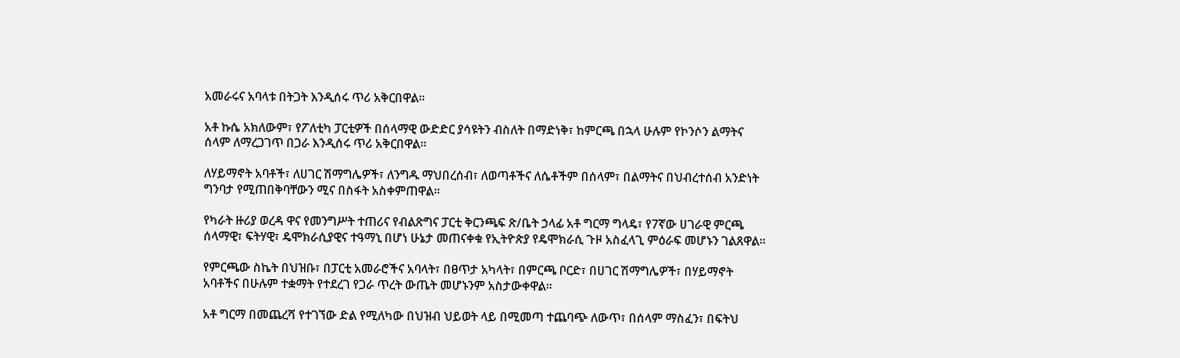አመራሩና አባላቱ በትጋት እንዲሰሩ ጥሪ አቅርበዋል።

አቶ ኩሴ አክለውም፣ የፖለቲካ ፓርቲዎች በሰላማዊ ውድድር ያሳዩትን ብስለት በማድነቅ፣ ከምርጫ በኋላ ሁሉም የኮንሶን ልማትና ሰላም ለማረጋገጥ በጋራ እንዲሰሩ ጥሪ አቅርበዋል።

ለሃይማኖት አባቶች፣ ለሀገር ሽማግሌዎች፣ ለንግዱ ማህበረሰብ፣ ለወጣቶችና ለሴቶችም በሰላም፣ በልማትና በህብረተሰብ አንድነት ግንባታ የሚጠበቅባቸውን ሚና በስፋት አስቀምጠዋል።

የካራት ዙሪያ ወረዳ ዋና የመንግሥት ተጠሪና የብልጽግና ፓርቲ ቅርንጫፍ ጽ/ቤት ኃላፊ አቶ ግርማ ግላዴ፣ የ7ኛው ሀገራዊ ምርጫ ሰላማዊ፣ ፍትሃዊ፣ ዴሞክራሲያዊና ተዓማኒ በሆነ ሁኔታ መጠናቀቁ የኢትዮጵያ የዴሞክራሲ ጉዞ አስፈላጊ ምዕራፍ መሆኑን ገልጸዋል።

የምርጫው ስኬት በህዝቡ፣ በፓርቲ አመራሮችና አባላት፣ በፀጥታ አካላት፣ በምርጫ ቦርድ፣ በሀገር ሽማግሌዎች፣ በሃይማኖት አባቶችና በሁሉም ተቋማት የተደረገ የጋራ ጥረት ውጤት መሆኑንም አስታውቀዋል።

አቶ ግርማ በመጨረሻ የተገኘው ድል የሚለካው በህዝብ ህይወት ላይ በሚመጣ ተጨባጭ ለውጥ፣ በሰላም ማስፈን፣ በፍትህ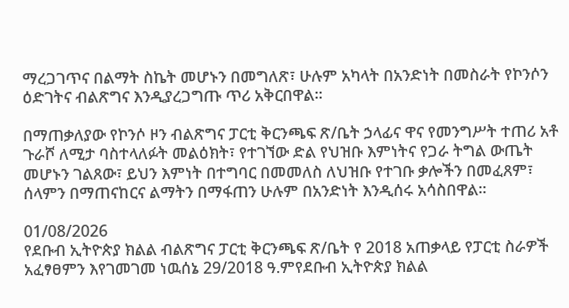ማረጋገጥና በልማት ስኬት መሆኑን በመግለጽ፣ ሁሉም አካላት በአንድነት በመስራት የኮንሶን ዕድገትና ብልጽግና እንዲያረጋግጡ ጥሪ አቅርበዋል።

በማጠቃለያው የኮንሶ ዞን ብልጽግና ፓርቲ ቅርንጫፍ ጽ/ቤት ኃላፊና ዋና የመንግሥት ተጠሪ አቶ ጉራሾ ለሚታ ባስተላለፉት መልዕክት፣ የተገኘው ድል የህዝቡ እምነትና የጋራ ትግል ውጤት መሆኑን ገልጸው፣ ይህን እምነት በተግባር በመመለስ ለህዝቡ የተገቡ ቃሎችን በመፈጸም፣ ሰላምን በማጠናከርና ልማትን በማፋጠን ሁሉም በአንድነት እንዲሰሩ አሳስበዋል።

01/08/2026
የደቡብ ኢትዮጵያ ክልል ብልጽግና ፓርቲ ቅርንጫፍ ጽ/ቤት የ 2018 አጠቃላይ የፓርቲ ስራዎች አፈፃፀምን እየገመገመ ነዉሰኔ 29/2018 ዓ.ምየደቡብ ኢትዮጵያ ክልል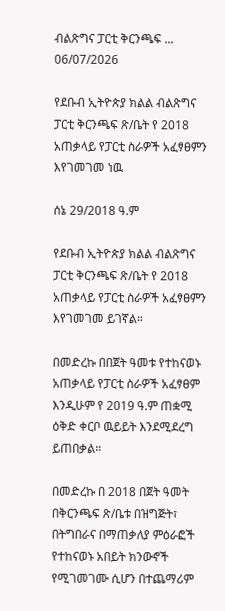ብልጽግና ፓርቲ ቅርንጫፍ ...
06/07/2026

የደቡብ ኢትዮጵያ ክልል ብልጽግና ፓርቲ ቅርንጫፍ ጽ/ቤት የ 2018 አጠቃላይ የፓርቲ ስራዎች አፈፃፀምን እየገመገመ ነዉ

ሰኔ 29/2018 ዓ.ም

የደቡብ ኢትዮጵያ ክልል ብልጽግና ፓርቲ ቅርንጫፍ ጽ/ቤት የ 2018 አጠቃላይ የፓርቲ ስራዎች አፈፃፀምን እየገመገመ ይገኛል።

በመድረኩ በበጀት ዓመቱ የተከናወኑ አጠቃላይ የፓርቲ ስራዎች አፈፃፀም እንዲሁም የ 2019 ዓ.ም ጠቋሚ ዕቅድ ቀርቦ ዉይይት እንደሚደረግ ይጠበቃል።

በመድረኩ በ 2018 በጀት ዓመት በቅርንጫፍ ጽ/ቤቱ በዝግጅት፣ በትግበራና በማጠቃለያ ምዕራፎች የተከናወኑ አበይት ክንውኖች የሚገመገሙ ሲሆን በተጨማሪም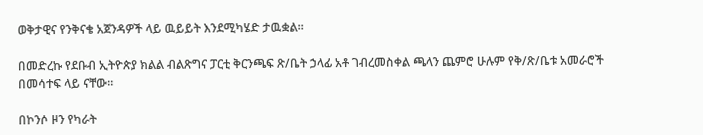ወቅታዊና የንቅናቄ አጀንዳዎች ላይ ዉይይት እንደሚካሄድ ታዉቋል።

በመድረኩ የደቡብ ኢትዮጵያ ክልል ብልጽግና ፓርቲ ቅርንጫፍ ጽ/ቤት ኃላፊ አቶ ገብረመስቀል ጫላን ጨምሮ ሁሉም የቅ/ጽ/ቤቱ አመራሮች በመሳተፍ ላይ ናቸው።

በኮንሶ ዞን የካራት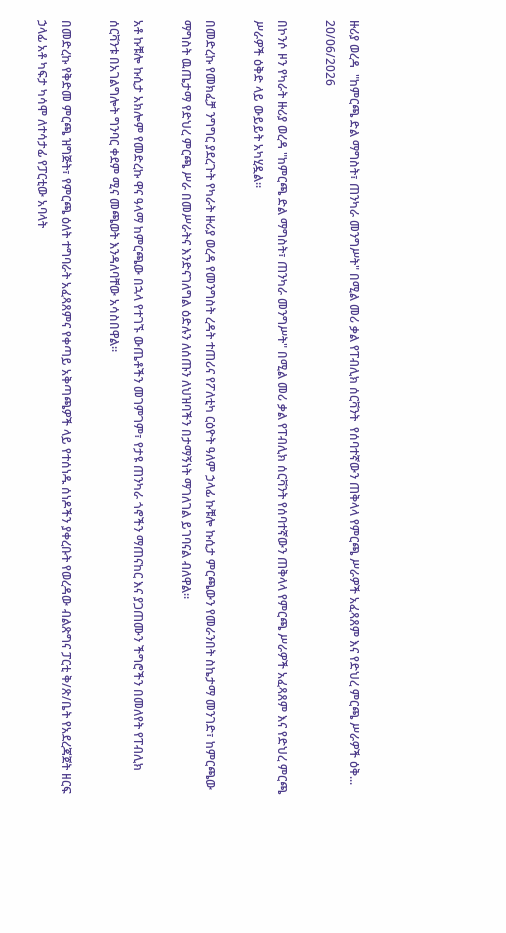ዙሪያ ወረዳ  "ከምርጫ ድል ማግስት፣ ጠንካራ መንግሥት" በሚል መሪ ቃል የፐብሊክ ሰርቫንት  የሰባተኛውን ጠቅላላ የምርጫ ሥራዎች አፈጻጸም እና የድህረ ምርጫ ሥራዎች ዕቅ...
20/06/2026

በኮንሶ ዞን የካራት ዙሪያ ወረዳ "ከምርጫ ድል ማግስት፣ ጠንካራ መንግሥት" በሚል መሪ ቃል የፐብሊክ ሰርቫንት የሰባተኛውን ጠቅላላ የምርጫ ሥራዎች አፈጻጸም እና የድህረ ምርጫ ሥራዎች ዕቅድ ላይ ውይይት አካሂዷል።

በመድረኩ የመክፈቻ ንግግር ያደረጉት የካራት ዙሪያ ወረዳ የመንግስት ረዳት ተጠሪና የፖለቲካ ርዕዮት ዓለም ኃላፊ ኩቹሎ ኩሲታ ምርጫውን የመራንበት ስኬታማ መንገድ፣ ከምርጫው ማግስት ዉጤታማ የድህረ ምርጫ ሥራ በመሥራትና እንድናገለግል ዕድሉን ለሰጡን ለህዝባችን በታማኝነት ማገለገል ይገባናል ብለዋል።

አቶ ኩቹሎ ኩሲታ አክሎም የመድረኩ ዋና ዓላማ ከምርጫው በኋላ የተገኙ ውጤቶችን መገምገም፣ የታዩ ጠንካራ ጎኖችን ማጠናከር እና ያጋጠሙን ችግሮችን በመለየት የፐብሊክ ሰርቫንቱ በአገልግሎት ግንባር ቀደም ሚና መጫወት እንዳለባቸው አሳስበዋል።

በመድረኩ የቅድመ ምርጫ ዝግጅት፣ የምርጫ ዕለት ተግባራት አፈጻጸምና የቀጣይ አቅጣጫዎች ላይ የተሰነዱ ሰነዶችን ያቀረቡት የወረዳው ብልጽግና ፓርቲ ቅ/ጽ/ቤት የአደረጃጀት ዘርፍ ኃላፊ አቶ ካፍታ ካሳሞ ለተሳታፊ የፓርቲው አባላት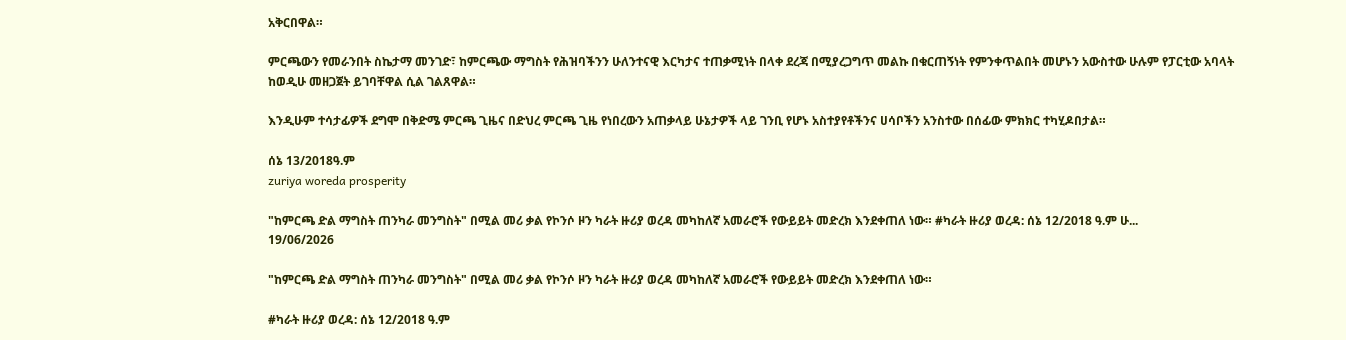አቅርበዋል።

ምርጫውን የመራንበት ስኬታማ መንገድ፣ ከምርጫው ማግስት የሕዝባችንን ሁለንተናዊ እርካታና ተጠቃሚነት በላቀ ደረጃ በሚያረጋግጥ መልኩ በቁርጠኝነት የምንቀጥልበት መሆኑን አውስተው ሁሉም የፓርቲው አባላት ከወዲሁ መዘጋጀት ይገባቸዋል ሲል ገልጸዋል።

እንዲሁም ተሳታፊዎች ደግሞ በቅድሜ ምርጫ ጊዜና በድህረ ምርጫ ጊዜ የነበረውን አጠቃላይ ሁኔታዎች ላይ ገንቢ የሆኑ አስተያየቶችንና ሀሳቦችን አንስተው በሰፊው ምክክር ተካሂዶበታል።

ሰኔ 13/2018ዓ.ም
zuriya woreda prosperity

"ከምርጫ ድል ማግስት ጠንካራ መንግስት" በሚል መሪ ቃል የኮንሶ ዞን ካራት ዙሪያ ወረዳ መካከለኛ አመራሮች የውይይት መድረክ እንደቀጠለ ነው። #ካራት ዙሪያ ወረዳ: ሰኔ 12/2018 ዓ.ም ሁ...
19/06/2026

"ከምርጫ ድል ማግስት ጠንካራ መንግስት" በሚል መሪ ቃል የኮንሶ ዞን ካራት ዙሪያ ወረዳ መካከለኛ አመራሮች የውይይት መድረክ እንደቀጠለ ነው።

#ካራት ዙሪያ ወረዳ: ሰኔ 12/2018 ዓ.ም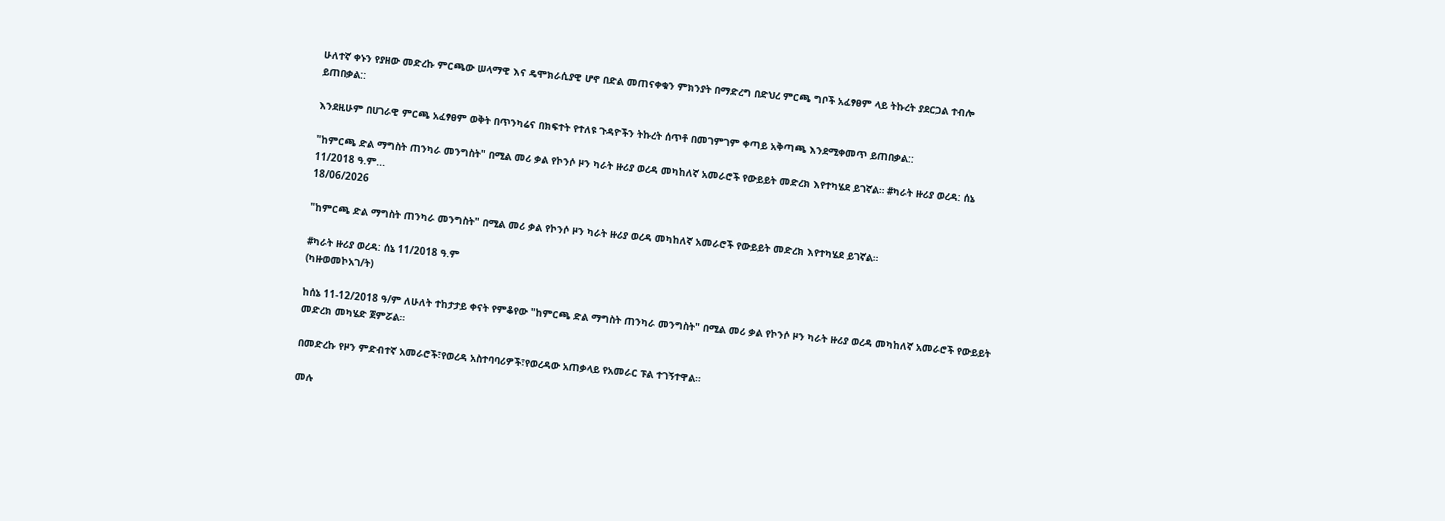ሁለተኛ ቀኑን የያዘው መድረኩ ምርጫው ሠላማዊ እና ዴሞክራሲያዊ ሆኖ በድል መጠናቀቁን ምክንያት በማድረግ በድህረ ምርጫ ግቦች አፈፃፀም ላይ ትኩረት ያደርጋል ተብሎ ይጠበቃል::

እንደዚሁም በሀገራዊ ምርጫ አፈፃፀም ወቅት በጥንካሬና በክፍተት የተለዩ ጉዳዮችን ትኩረት ሰጥቶ በመገምገም ቀጣይ አቅጣጫ እንደሚቀመጥ ይጠበቃል::

"ከምርጫ ድል ማግስት ጠንካራ መንግስት" በሚል መሪ ቃል የኮንሶ ዞን ካራት ዙሪያ ወረዳ መካከለኛ አመራሮች የውይይት መድረክ እየተካሄደ ይገኛል። #ካራት ዙሪያ ወረዳ: ሰኔ 11/2018 ዓ.ም...
18/06/2026

"ከምርጫ ድል ማግስት ጠንካራ መንግስት" በሚል መሪ ቃል የኮንሶ ዞን ካራት ዙሪያ ወረዳ መካከለኛ አመራሮች የውይይት መድረክ እየተካሄደ ይገኛል።

#ካራት ዙሪያ ወረዳ: ሰኔ 11/2018 ዓ.ም
(ካዙወመኮአገ/ት)

ከሰኔ 11-12/2018 ዓ/ም ለሁለት ተከታታይ ቀናት የምቆየው "ከምርጫ ድል ማግስት ጠንካራ መንግስት" በሚል መሪ ቃል የኮንሶ ዞን ካራት ዙሪያ ወረዳ መካከለኛ አመራሮች የውይይት መድረክ መካሄድ ጀምሯል።

በመድረኩ የዞን ምድብተኛ አመራሮች፣የወረዳ አስተባባሪዎች፣የወረዳው አጠቃላይ የአመራር ፑል ተገኝተዋል።

መሉ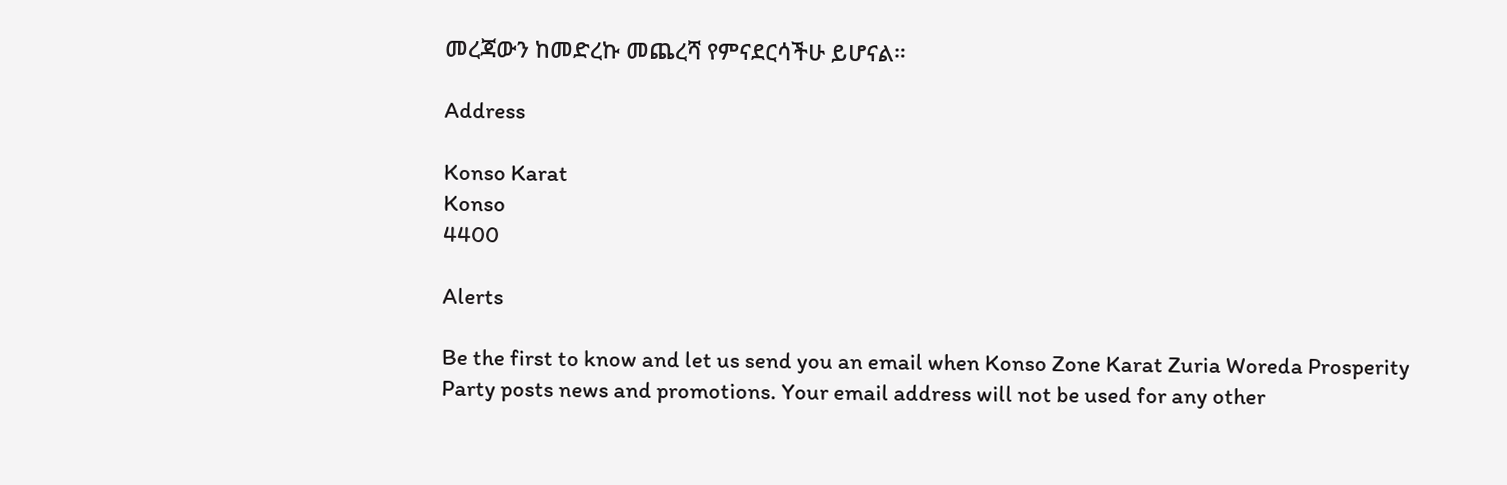መረጃውን ከመድረኩ መጨረሻ የምናደርሳችሁ ይሆናል።

Address

Konso Karat
Konso
4400

Alerts

Be the first to know and let us send you an email when Konso Zone Karat Zuria Woreda Prosperity Party posts news and promotions. Your email address will not be used for any other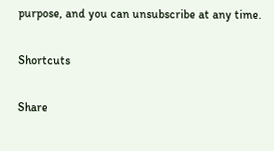purpose, and you can unsubscribe at any time.

Shortcuts

Share